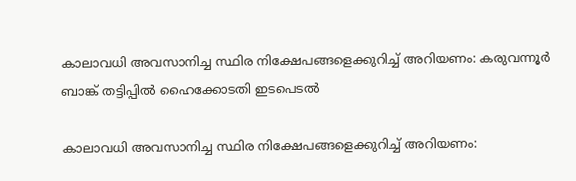കാലാവധി അവസാനിച്ച സ്ഥിര നിക്ഷേപങ്ങളെക്കുറിച്ച്‌ അറിയണം: കരുവന്നൂര്‍ ബാങ്ക് തട്ടിപ്പില്‍ ഹൈക്കോടതി ഇടപെടൽ

കാലാവധി അവസാനിച്ച സ്ഥിര നിക്ഷേപങ്ങളെക്കുറിച്ച്‌ അറിയണം: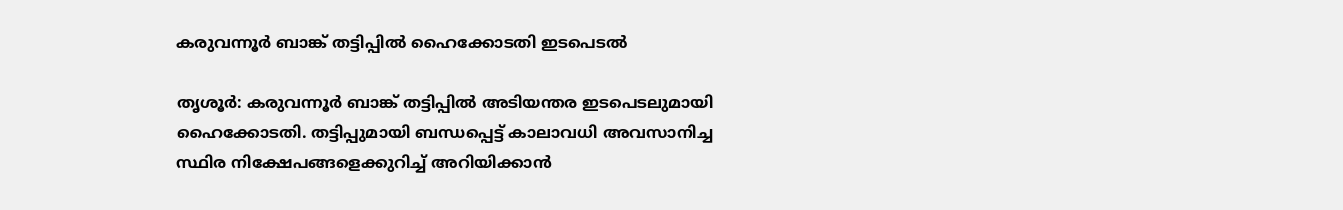കരുവന്നൂര്‍ ബാങ്ക് തട്ടിപ്പില്‍ ഹൈക്കോടതി ഇടപെടൽ

തൃശൂർ: കരുവന്നൂര്‍ ബാങ്ക് തട്ടിപ്പില്‍ അടിയന്തര ഇടപെടലുമായി ഹൈക്കോടതി. തട്ടിപ്പുമായി ബന്ധപ്പെട്ട് കാലാവധി അവസാനിച്ച സ്ഥിര നിക്ഷേപങ്ങളെക്കുറിച്ച്‌ അറിയിക്കാന്‍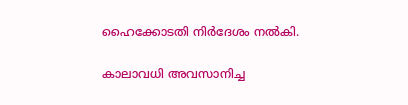ഹൈക്കോടതി നിര്‍ദേശം നല്‍കി.

കാലാവധി അവസാനിച്ച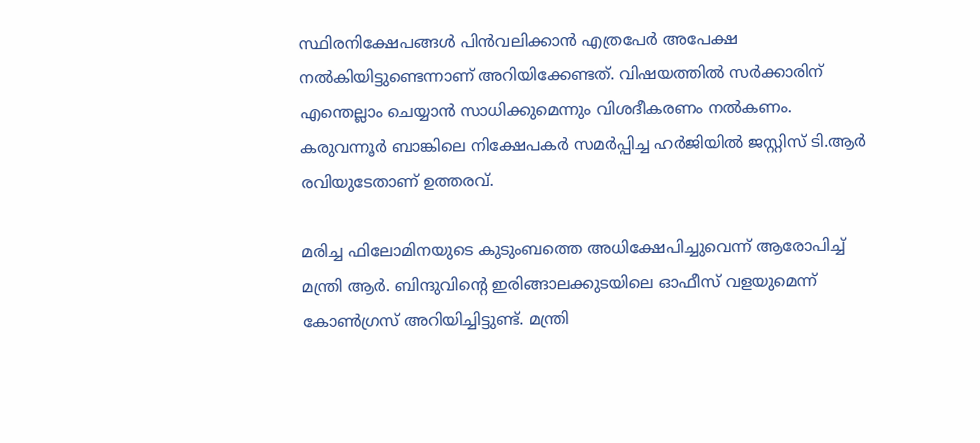സ്ഥിരനിക്ഷേപങ്ങള്‍ പിന്‍വലിക്കാന്‍ എത്രപേര്‍ അപേക്ഷ നല്‍കിയിട്ടുണ്ടെന്നാണ് അറിയിക്കേണ്ടത്. വിഷയത്തില്‍ സര്‍ക്കാരിന് എന്തെല്ലാം ചെയ്യാന്‍ സാധിക്കുമെന്നും വിശദീകരണം നല്‍കണം. കരുവന്നൂര്‍ ബാങ്കിലെ നിക്ഷേപകര്‍ സമര്‍പ്പിച്ച ഹര്‍ജിയില്‍ ജസ്റ്റിസ് ടി.ആര്‍ രവിയുടേതാണ് ഉത്തരവ്.

മരിച്ച ഫിലോമിനയുടെ കുടുംബത്തെ അധിക്ഷേപിച്ചുവെന്ന് ആരോപിച്ച്‌ മന്ത്രി ആര്‍. ബിന്ദുവിന്റെ ഇരിങ്ങാലക്കുടയിലെ ഓഫീസ് വളയുമെന്ന് കോണ്‍ഗ്രസ് അറിയിച്ചിട്ടുണ്ട്. മന്ത്രി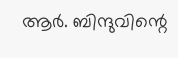ആര്‍. ബിന്ദുവിന്റെ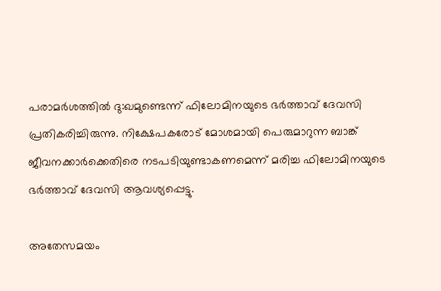പരാമര്‍ശത്തില്‍ ദു:ഖമുണ്ടെന്ന് ഫിലോമിനയുടെ ഭര്‍ത്താവ് ദേവസി പ്രതികരിച്ചിരുന്നു. നിക്ഷേപകരോട് മോശമായി പെരുമാറുന്ന ബാങ്ക് ജീവനക്കാർക്കെതിരെ നടപടിയുണ്ടാകണമെന്ന് മരിച്ച ഫിലോമിനയുടെ ഭർത്താവ് ദേവസി ആവശ്യപ്പെട്ടു.

അതേസമയം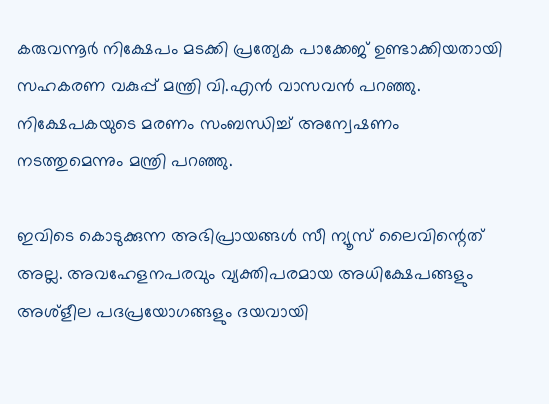കരുവന്നൂർ നിക്ഷേപം മടക്കി പ്രത്യേക പാക്കേജ് ഉണ്ടാക്കിയതായി സഹകരണ വകുപ്പ് മന്ത്രി വി.എൻ വാസവൻ പറഞ്ഞു. നിക്ഷേപകയുടെ മരണം സംബന്ധിച്ച് അന്വേഷണം നടത്തുമെന്നും മന്ത്രി പറഞ്ഞു.

ഇവിടെ കൊടുക്കുന്ന അഭിപ്രായങ്ങള്‍ സീ ന്യൂസ് ലൈവിന്റെത് അല്ല. അവഹേളനപരവും വ്യക്തിപരമായ അധിക്ഷേപങ്ങളും അശ്‌ളീല പദപ്രയോഗങ്ങളും ദയവായി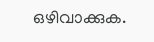ഒഴിവാക്കുക.